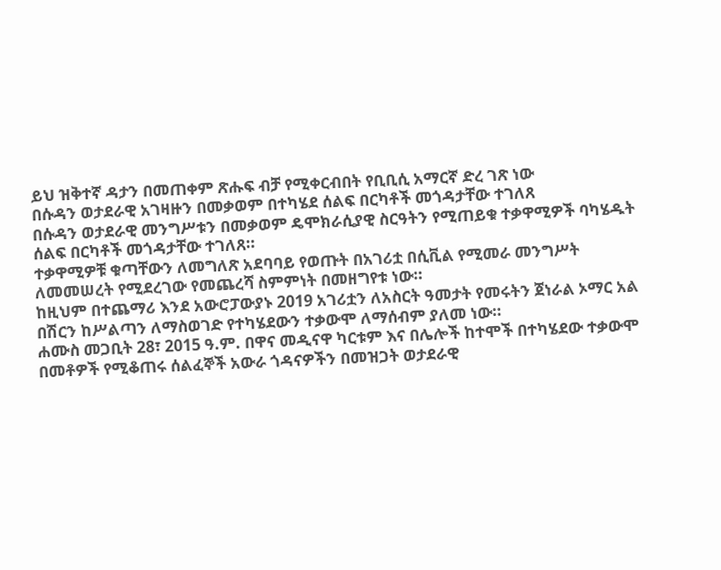ይህ ዝቅተኛ ዳታን በመጠቀም ጽሑፍ ብቻ የሚቀርብበት የቢቢሲ አማርኛ ድረ ገጽ ነው
በሱዳን ወታደራዊ አገዛዙን በመቃወም በተካሄደ ሰልፍ በርካቶች መጎዳታቸው ተገለጸ
በሱዳን ወታደራዊ መንግሥቱን በመቃወም ዴሞክራሲያዊ ስርዓትን የሚጠይቁ ተቃዋሚዎች ባካሄዱት ሰልፍ በርካቶች መጎዳታቸው ተገለጸ።
ተቃዋሚዎቹ ቁጣቸውን ለመግለጽ አደባባይ የወጡት በአገሪቷ በሲቪል የሚመራ መንግሥት ለመመሠረት የሚደረገው የመጨረሻ ስምምነት በመዘግየቱ ነው።
ከዚህም በተጨማሪ እንደ አውሮፓውያኑ 2019 አገሪቷን ለአስርት ዓመታት የመሩትን ጀነራል ኦማር አል በሽርን ከሥልጣን ለማስወገድ የተካሄደውን ተቃውሞ ለማሰብም ያለመ ነው።
ሐሙስ መጋቢት 28፣ 2015 ዓ.ም. በዋና መዲናዋ ካርቱም እና በሌሎች ከተሞች በተካሄደው ተቃውሞ በመቶዎች የሚቆጠሩ ሰልፈኞች አውራ ጎዳናዎችን በመዝጋት ወታደራዊ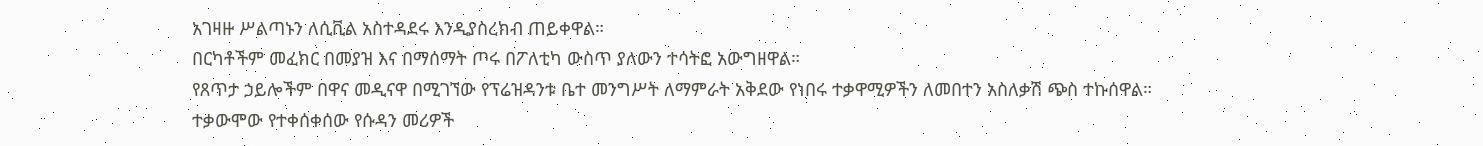አገዛዙ ሥልጣኑን ለሲቪል አስተዳደሩ እንዲያስረክብ ጠይቀዋል።
በርካቶችም መፈክር በመያዝ እና በማሰማት ጦሩ በፖለቲካ ውስጥ ያለውን ተሳትፎ አውግዘዋል።
የጸጥታ ኃይሎችም በዋና መዲናዋ በሚገኘው የፕሬዝዳንቱ ቤተ መንግሥት ለማምራት አቅደው የነበሩ ተቃዋሚዎችን ለመበተን አስለቃሽ ጭስ ተኩሰዋል።
ተቃውሞው የተቀሰቀሰው የሱዳን መሪዎች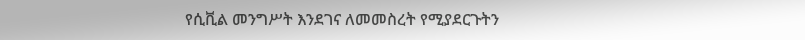የሲቪል መንግሥት እንደገና ለመመስረት የሚያደርጉትን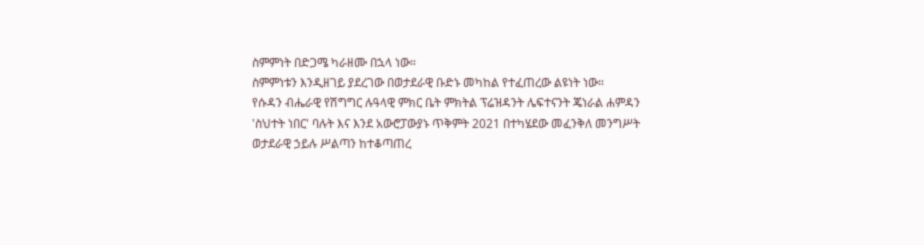ስምምነት በድጋሜ ካራዘሙ በኋላ ነው።
ስምምነቱን እንዲዘገይ ያደረገው በወታደራዊ ቡድኑ መካከል የተፈጠረው ልዩነት ነው።
የሱዳን ብሔራዊ የሽግግር ሉዓላዊ ምክር ቤት ምክትል ፕሬዝዳንት ሌፍተናንት ጄነራል ሐምዳን 'ስህተት ነበር' ባሉት እና እንደ አውሮፓውያኑ ጥቅምት 2021 በተካሄደው መፈንቅለ መንግሥት ወታደራዊ ኃይሉ ሥልጣን ከተቆጣጠረ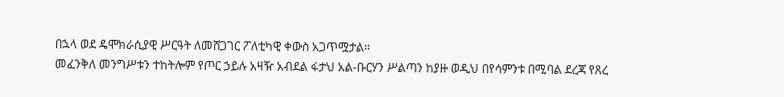በኋላ ወደ ዴሞክራሲያዊ ሥርዓት ለመሸጋገር ፖለቲካዊ ቀውስ አጋጥሟታል።
መፈንቅለ መንግሥቱን ተከትሎም የጦር ኃይሉ አዛዥ አብደል ፋታህ አል-ቡርሃን ሥልጣን ከያዙ ወዲህ በየሳምንቱ በሚባል ደረጃ የጸረ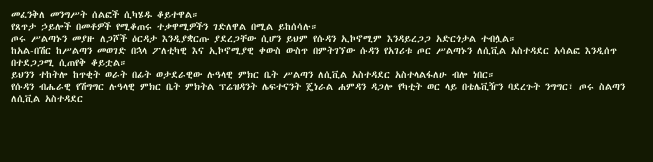መፈንቅለ መንግሥት ሰልፎች ሲካሄዱ ቆይተዋል።
የጸጥታ ኃይሎች በመቶዎች የሚቆጠሩ ተቃዋሚዎችን ገድለዋል በሚል ይከሰሳሉ።
ጦሩ ሥልጣኑን መያዙ ለጋሾች ዕርዳታ እንዲያቋርጡ ያደረጋቸው ሲሆን ይህም የሱዳን ኢኮኖሚም እንዳይረጋጋ አድርጎታል ተብሏል።
ከአል-በሽር ከሥልጣን መወገድ በኋላ ፖለቲካዊ እና ኢኮኖሚያዊ ቀውስ ውስጥ በምትገኘው ሱዳን የአገሪቱ ጦር ሥልጣኑን ለሲቪል አስተዳደር አሳልፎ እንዲሰጥ በተደጋጋሚ ሲጠየቅ ቆይቷል።
ይህንን ተከትሎ ከጥቂት ወራት በፊት ወታደራዊው ሉዓላዊ ምክር ቤት ሥልጣን ለሲቪል አስተዳደር አስተላልፋለሁ ብሎ ነበር።
የሱዳን ብሔራዊ የሽግግር ሉዓላዊ ምክር ቤት ምክትል ፕሬዝዳንት ሌፍተናንት ጄነራል ሐምዳን ዳጋሎ የካቲት ወር ላይ በቴሌቪዥን ባደረጉት ንግግር፣ ጦሩ ስልጣን ለሲቪል አስተዳደር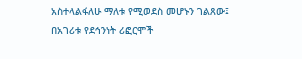አስተላልፋለሁ ማለቱ የሚወደስ መሆኑን ገልጸው፤ በአገሪቱ የደኅንነት ሪፎርሞች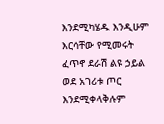እንደሚካሄዱ እንዲሁም እርሳቸው የሚመሩት ፈጥኖ ደራሽ ልዩ ኃይል ወደ አገሪቱ ጦር እንደሚቀላቅሉም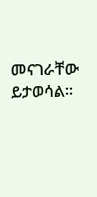መናገራቸው ይታወሳል።